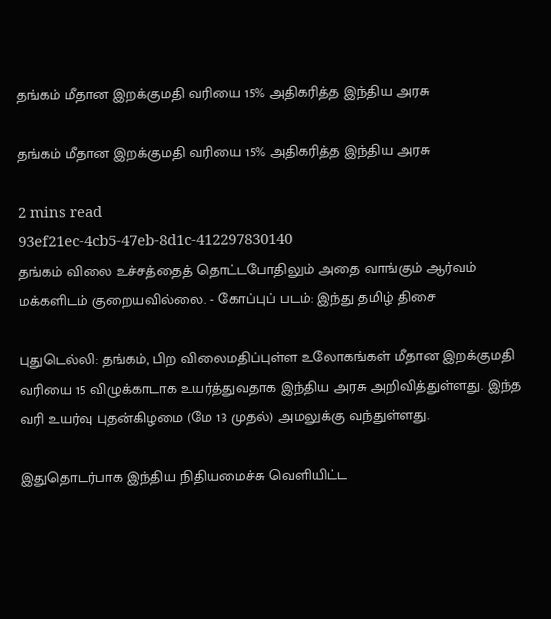தங்கம் மீதான இறக்குமதி வரியை 15% அதிகரித்த இந்திய அரசு

தங்கம் மீதான இறக்குமதி வரியை 15% அதிகரித்த இந்திய அரசு

2 mins read
93ef21ec-4cb5-47eb-8d1c-412297830140
தங்கம் விலை உச்சத்தைத் தொட்டபோதிலும் அதை வாங்கும் ஆர்வம் மக்களிடம் குறையவில்லை. - கோப்புப் படம்: இந்து தமிழ் திசை

புதுடெல்லி: தங்கம், பிற விலைமதிப்புள்ள உலோகங்கள் மீதான இறக்குமதி வரியை 15 விழுக்காடாக உயர்த்துவதாக இந்திய அரசு அறிவித்துள்ளது. இந்த வரி உயர்வு புதன்கிழமை (மே 13 முதல்) அமலுக்கு வந்துள்ளது.

இதுதொடர்பாக இந்திய நிதியமைச்சு வெளியிட்ட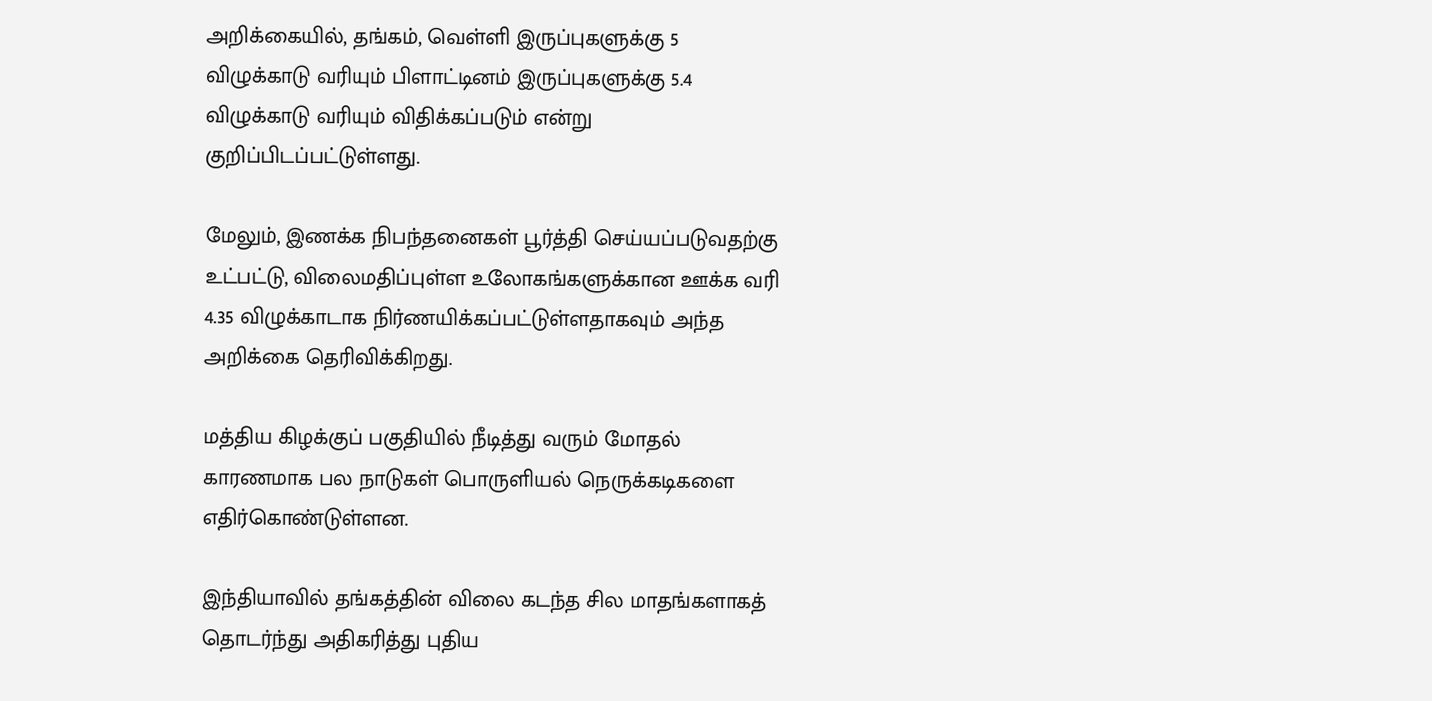அறிக்கையில், தங்கம், வெள்ளி இருப்புகளுக்கு 5 விழுக்காடு வரியும் பிளாட்டினம் இருப்புகளுக்கு 5.4 விழுக்காடு வரியும் விதிக்கப்படும் என்று குறிப்பிடப்பட்டுள்ளது.

மேலும், இணக்க நிபந்தனைகள் பூர்த்தி செய்யப்படுவதற்கு உட்பட்டு, விலைமதிப்புள்ள உலோகங்களுக்கான ஊக்க வரி 4.35 விழுக்காடாக நிர்ணயிக்கப்பட்டுள்ளதாகவும் அந்த அறிக்கை தெரிவிக்கிறது.

மத்திய கிழக்குப் பகுதியில் நீடித்து வரும் மோதல் காரணமாக பல நாடுகள் பொருளியல் நெருக்கடிகளை எதிர்கொண்டுள்ளன.

இந்தியாவில் தங்கத்தின் விலை கடந்த சில மாதங்களாகத் தொடர்ந்து அதிகரித்து புதிய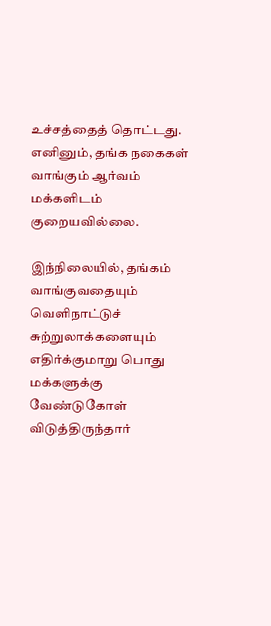உச்சத்தைத் தொட்டது. எனினும், தங்க நகைகள் வாங்கும் ஆர்வம் மக்களிடம் குறையவில்லை.

இந்நிலையில், தங்கம் வாங்குவதையும் வெளிநாட்டுச் சுற்றுலாக்களையும் எதிர்க்குமாறு பொது மக்களுக்கு வேண்டுகோள் விடுத்திருந்தார்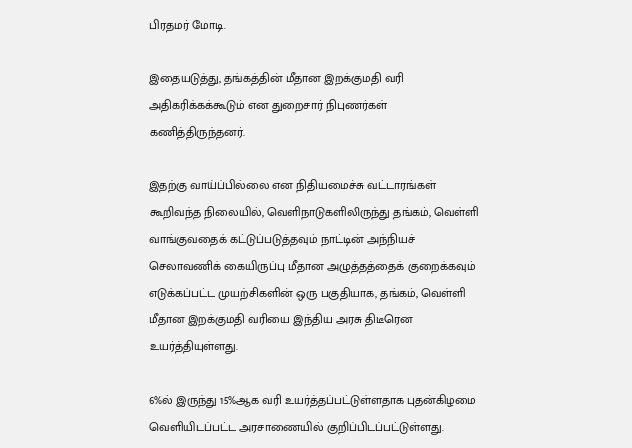பிரதமர் மோடி.

இதையடுத்து, தங்கத்தின் மீதான இறக்குமதி வரி அதிகரிக்கக்கூடும் என துறைசார் நிபுணர்கள் கணித்திருந்தனர்.

இதற்கு வாய்ப்பில்லை என நிதியமைச்சு வட்டாரங்கள் கூறிவந்த நிலையில், வெளிநாடுகளிலிருந்து தங்கம், வெள்ளி வாங்குவதைக் கட்டுப்படுத்தவும் நாட்டின் அந்நியச் செலாவணிக் கையிருப்பு மீதான அழுத்தத்தைக் குறைக்கவும் எடுக்கப்பட்ட முயற்சிகளின் ஒரு பகுதியாக, தங்கம், வெள்ளி மீதான இறக்குமதி வரியை இந்திய அரசு திடீரென உயர்த்தியுள்ளது.

6%ல் இருந்து 15%ஆக வரி உயர்த்தப்பட்டுள்ளதாக புதன்கிழமை வெளியிடப்பட்ட அரசாணையில் குறிப்பிடப்பட்டுள்ளது.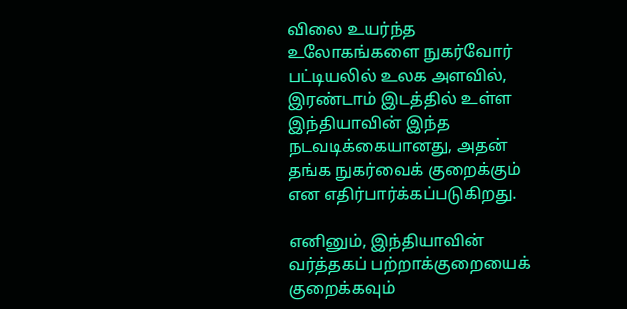விலை உயர்ந்த உலோகங்களை நுகர்வோர் பட்டியலில் உலக அளவில், இரண்டாம் இடத்தில் உள்ள இந்தியாவின் இந்த நடவடிக்கையானது, அதன் தங்க நுகர்வைக் குறைக்கும் என எதிர்பார்க்கப்படுகிறது.

எனினும், இந்தியாவின் வர்த்தகப் பற்றாக்குறையைக் குறைக்கவும்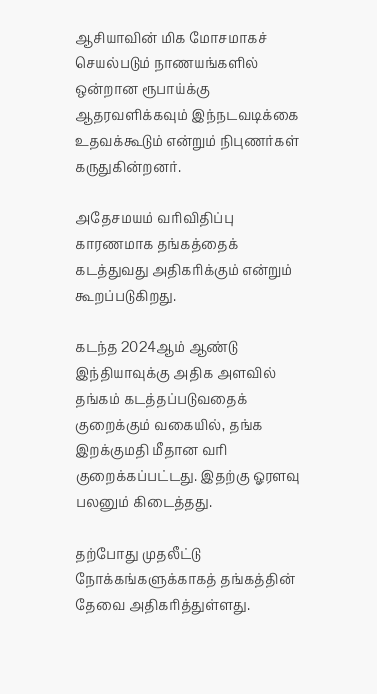ஆசியாவின் மிக மோசமாகச் செயல்படும் நாணயங்களில் ஒன்றான ரூபாய்க்கு ஆதரவளிக்கவும் இந்நடவடிக்கை உதவக்கூடும் என்றும் நிபுணர்கள் கருதுகின்றனர்.

அதேசமயம் வரிவிதிப்பு காரணமாக தங்கத்தைக் கடத்துவது அதிகரிக்கும் என்றும் கூறப்படுகிறது.

கடந்த 2024ஆம் ஆண்டு இந்தியாவுக்கு அதிக அளவில் தங்கம் கடத்தப்படுவதைக் குறைக்கும் வகையில், தங்க இறக்குமதி மீதான வரி குறைக்கப்பட்டது. இதற்கு ஓரளவு பலனும் கிடைத்தது.

தற்போது முதலீட்டு நோக்கங்களுக்காகத் தங்கத்தின் தேவை அதிகரித்துள்ளது.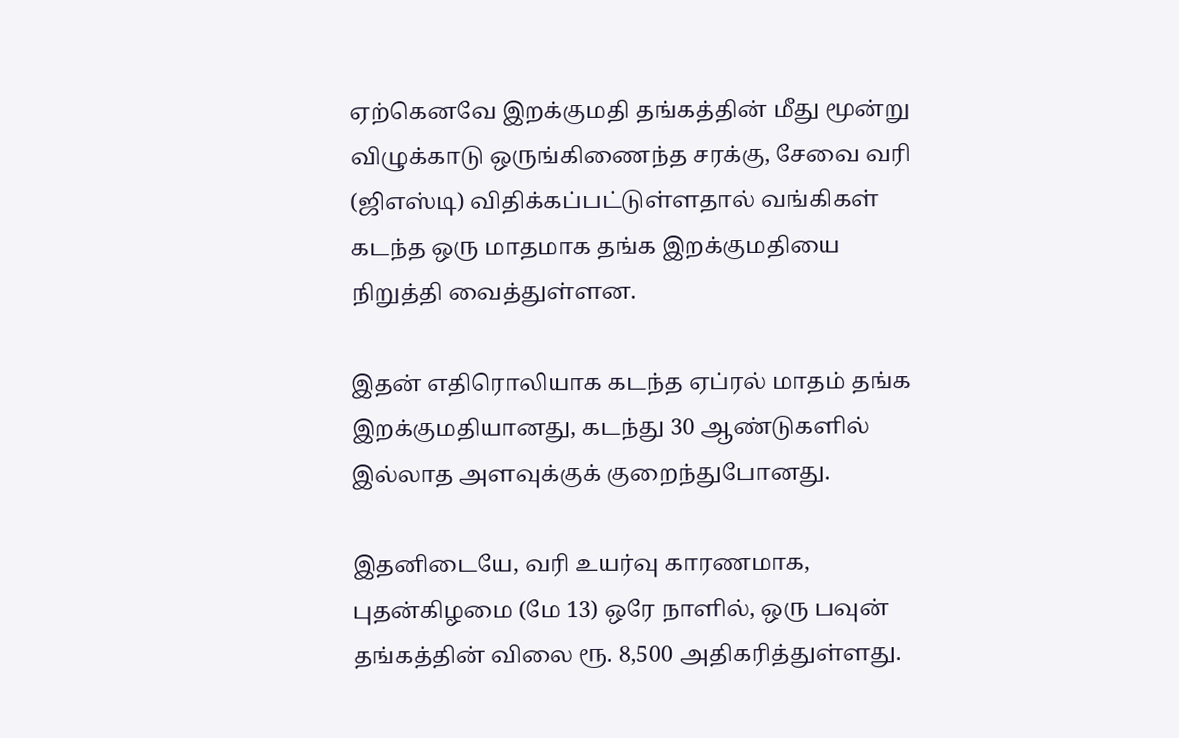ஏற்கெனவே இறக்குமதி தங்கத்தின் மீது மூன்று விழுக்காடு ஒருங்கிணைந்த சரக்கு, சேவை வரி (ஜிஎஸ்டி) விதிக்கப்பட்டுள்ளதால் வங்கிகள் கடந்த ஒரு மாதமாக தங்க இறக்குமதியை நிறுத்தி வைத்துள்ளன.

இதன் எதிரொலியாக கடந்த ஏப்ரல் மாதம் தங்க இறக்குமதியானது, கடந்து 30 ஆண்டுகளில் இல்லாத அளவுக்குக் குறைந்துபோனது.

இதனிடையே, வரி உயர்வு காரணமாக, புதன்கிழமை (மே 13) ஒரே நாளில், ஒரு பவுன் தங்கத்தின் விலை ரூ. 8,500 அதிகரித்துள்ளது.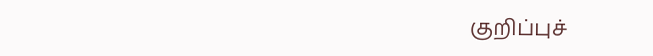குறிப்புச்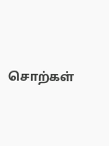சொற்கள்